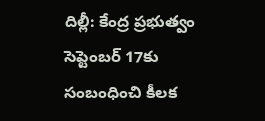దిల్లీ: కేంద్ర ప్రభుత్వం సెప్టెంబర్ 17కు సంబంధించి కీలక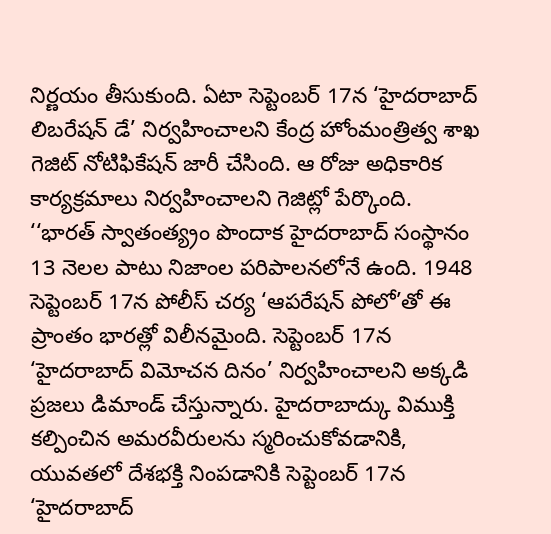నిర్ణయం తీసుకుంది. ఏటా సెప్టెంబర్ 17న ‘హైదరాబాద్ లిబరేషన్ డే’ నిర్వహించాలని కేంద్ర హోంమంత్రిత్వ శాఖ గెజిట్ నోటిఫికేషన్ జారీ చేసింది. ఆ రోజు అధికారిక కార్యక్రమాలు నిర్వహించాలని గెజిట్లో పేర్కొంది.
‘‘భారత్ స్వాతంత్య్రం పొందాక హైదరాబాద్ సంస్థానం 13 నెలల పాటు నిజాంల పరిపాలనలోనే ఉంది. 1948 సెప్టెంబర్ 17న పోలీస్ చర్య ‘ఆపరేషన్ పోలో’తో ఈ ప్రాంతం భారత్లో విలీనమైంది. సెప్టెంబర్ 17న ‘హైదరాబాద్ విమోచన దినం’ నిర్వహించాలని అక్కడి ప్రజలు డిమాండ్ చేస్తున్నారు. హైదరాబాద్కు విముక్తి కల్పించిన అమరవీరులను స్మరించుకోవడానికి, యువతలో దేశభక్తి నింపడానికి సెప్టెంబర్ 17న ‘హైదరాబాద్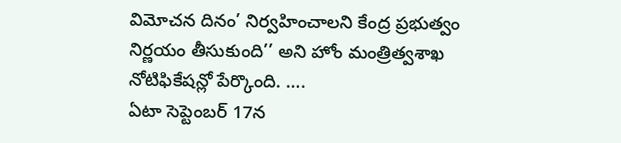విమోచన దినం’ నిర్వహించాలని కేంద్ర ప్రభుత్వం నిర్ణయం తీసుకుంది’’ అని హోం మంత్రిత్వశాఖ నోటిఫికేషన్లో పేర్కొంది. ….
ఏటా సెప్టెంబర్ 17న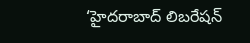‘హైదరాబాద్ లిబరేషన్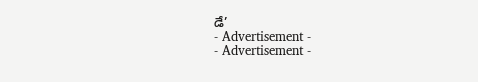డే’
- Advertisement -
- Advertisement -